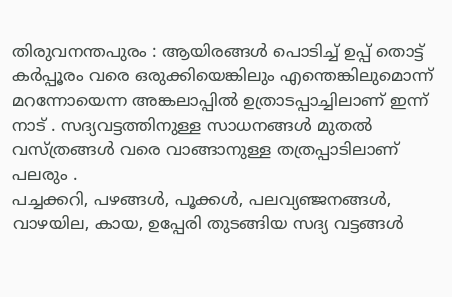തിരുവനന്തപുരം : ആയിരങ്ങൾ പൊടിച്ച് ഉപ്പ് തൊട്ട് കർപ്പൂരം വരെ ഒരുക്കിയെങ്കിലും എന്തെങ്കിലുമൊന്ന് മറന്നോയെന്ന അങ്കലാപ്പിൽ ഉത്രാടപ്പാച്ചിലാണ് ഇന്ന് നാട് . സദ്യവട്ടത്തിനുള്ള സാധനങ്ങൾ മുതൽ വസ്ത്രങ്ങൾ വരെ വാങ്ങാനുള്ള തത്രപ്പാടിലാണ് പലരും .
പച്ചക്കറി, പഴങ്ങൾ, പൂക്കൾ, പലവ്യഞ്ജനങ്ങൾ, വാഴയില, കായ, ഉപ്പേരി തുടങ്ങിയ സദ്യ വട്ടങ്ങൾ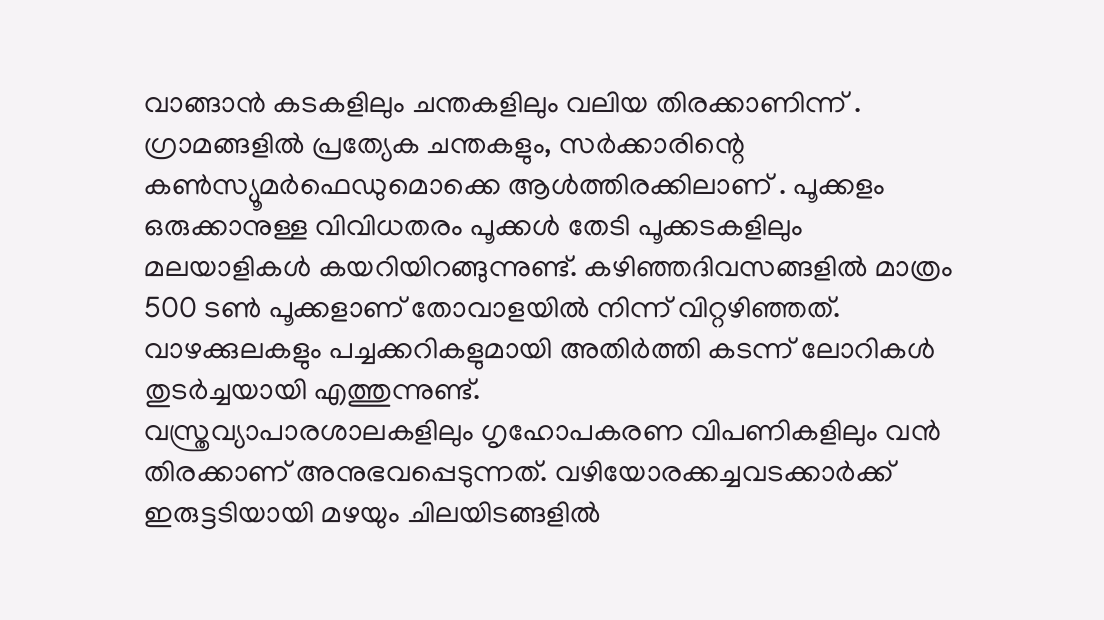വാങ്ങാൻ കടകളിലും ചന്തകളിലും വലിയ തിരക്കാണിന്ന് . ഗ്രാമങ്ങളിൽ പ്രത്യേക ചന്തകളും, സർക്കാരിന്റെ കൺസ്യൂമർഫെഡുമൊക്കെ ആൾത്തിരക്കിലാണ് . പൂക്കളം ഒരുക്കാനുള്ള വിവിധതരം പൂക്കൾ തേടി പൂക്കടകളിലും മലയാളികൾ കയറിയിറങ്ങുന്നുണ്ട്. കഴിഞ്ഞദിവസങ്ങളിൽ മാത്രം 500 ടൺ പൂക്കളാണ് തോവാളയിൽ നിന്ന് വിറ്റഴിഞ്ഞത്. വാഴക്കുലകളും പച്ചക്കറികളുമായി അതിർത്തി കടന്ന് ലോറികൾ തുടർച്ചയായി എത്തുന്നുണ്ട്.
വസ്ത്രവ്യാപാരശാലകളിലും ഗൃഹോപകരണ വിപണികളിലും വൻ തിരക്കാണ് അനുഭവപ്പെടുന്നത്. വഴിയോരക്കച്ചവടക്കാർക്ക് ഇരുട്ടടിയായി മഴയും ചിലയിടങ്ങളിൽ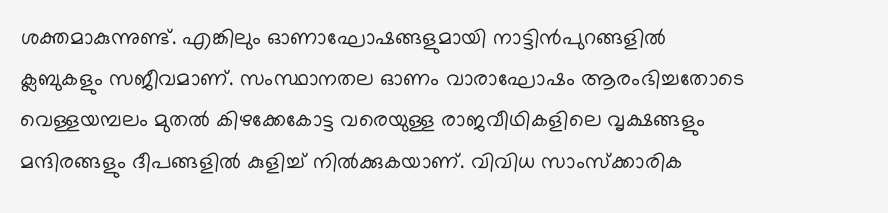ശക്തമാകുന്നുണ്ട്. എങ്കിലും ഓണാഘോഷങ്ങളുമായി നാട്ടിൻപുറങ്ങളിൽ ക്ലബുകളും സജീവമാണ്. സംസ്ഥാനതല ഓണം വാരാഘോഷം ആരംഭിച്ചതോടെ വെള്ളയമ്പലം മുതൽ കിഴക്കേകോട്ട വരെയുള്ള രാജവീഥികളിലെ വൃക്ഷങ്ങളും മന്ദിരങ്ങളും ദീപങ്ങളിൽ കുളിച്ച് നിൽക്കുകയാണ്. വിവിധ സാംസ്ക്കാരിക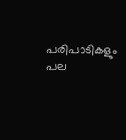പരിപാടികളും പല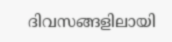ദിവസങ്ങളിലായി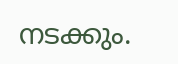നടക്കും.